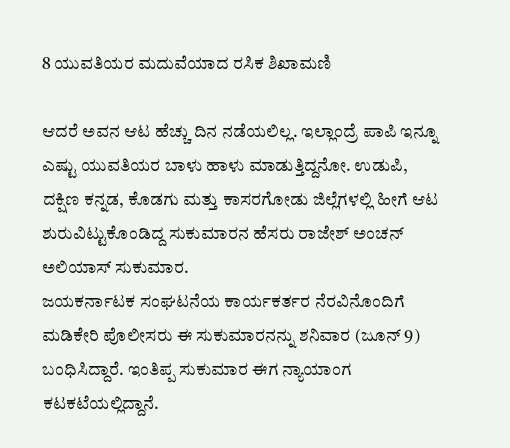8 ಯುವತಿಯರ ಮದುವೆಯಾದ ರಸಿಕ ಶಿಖಾಮಣಿ

ಆದರೆ ಅವನ ಆಟ ಹೆಚ್ಚು ದಿನ ನಡೆಯಲಿಲ್ಲ. ಇಲ್ಲಾಂದ್ರೆ ಪಾಪಿ ಇನ್ನೂ ಎಷ್ಟು ಯುವತಿಯರ ಬಾಳು ಹಾಳು ಮಾಡುತ್ತಿದ್ದನೋ. ಉಡುಪಿ, ದಕ್ಷಿಣ ಕನ್ನಡ, ಕೊಡಗು ಮತ್ತು ಕಾಸರಗೋಡು ಜಿಲ್ಲೆಗಳಲ್ಲಿ ಹೀಗೆ ಆಟ ಶುರುವಿಟ್ಟುಕೊಂಡಿದ್ದ ಸುಕುಮಾರನ ಹೆಸರು ರಾಜೇಶ್ ಅಂಚನ್ ಅಲಿಯಾಸ್ ಸುಕುಮಾರ.
ಜಯಕರ್ನಾಟಕ ಸಂಘಟನೆಯ ಕಾರ್ಯಕರ್ತರ ನೆರವಿನೊಂದಿಗೆ ಮಡಿಕೇರಿ ಪೊಲೀಸರು ಈ ಸುಕುಮಾರನನ್ನು ಶನಿವಾರ (ಜೂನ್ 9) ಬಂಧಿಸಿದ್ದಾರೆ. ಇಂತಿಪ್ಪ ಸುಕುಮಾರ ಈಗ ನ್ಯಾಯಾಂಗ ಕಟಕಟೆಯಲ್ಲಿದ್ದಾನೆ.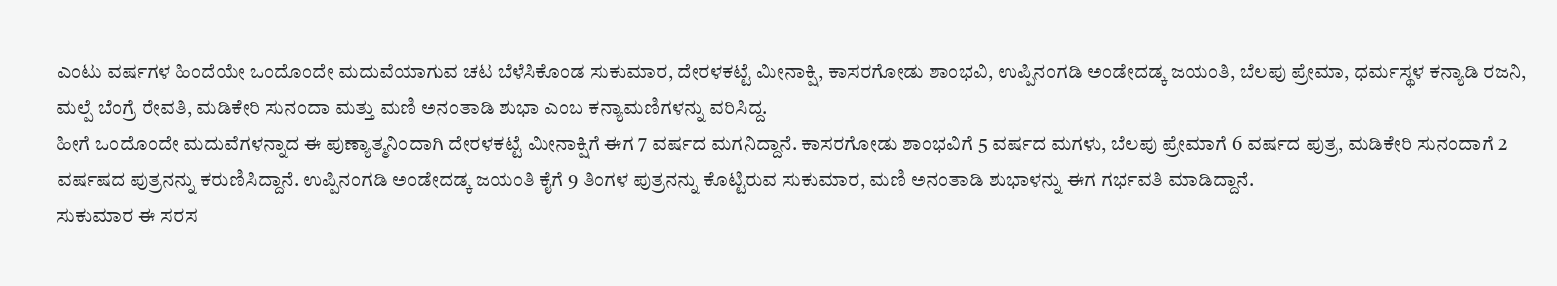ಎಂಟು ವರ್ಷಗಳ ಹಿಂದೆಯೇ ಒಂದೊಂದೇ ಮದುವೆಯಾಗುವ ಚಟ ಬೆಳೆಸಿಕೊಂಡ ಸುಕುಮಾರ, ದೇರಳಕಟ್ಟೆ ಮೀನಾಕ್ಷಿ, ಕಾಸರಗೋಡು ಶಾಂಭವಿ, ಉಪ್ಪಿನಂಗಡಿ ಅಂಡೇದಡ್ಕ ಜಯಂತಿ, ಬೆಲಪು ಪ್ರೇಮಾ, ಧರ್ಮಸ್ಥಳ ಕನ್ಯಾಡಿ ರಜನಿ, ಮಲ್ಪೆ ಬೆಂಗ್ರೆ ರೇವತಿ, ಮಡಿಕೇರಿ ಸುನಂದಾ ಮತ್ತು ಮಣಿ ಅನಂತಾಡಿ ಶುಭಾ ಎಂಬ ಕನ್ಯಾಮಣಿಗಳನ್ನು ವರಿಸಿದ್ದ.
ಹೀಗೆ ಒಂದೊಂದೇ ಮದುವೆಗಳನ್ನಾದ ಈ ಪುಣ್ಯಾತ್ಮನಿಂದಾಗಿ ದೇರಳಕಟ್ಟೆ ಮೀನಾಕ್ಷಿಗೆ ಈಗ 7 ವರ್ಷದ ಮಗನಿದ್ದಾನೆ. ಕಾಸರಗೋಡು ಶಾಂಭವಿಗೆ 5 ವರ್ಷದ ಮಗಳು, ಬೆಲಪು ಪ್ರೇಮಾಗೆ 6 ವರ್ಷದ ಪುತ್ರ, ಮಡಿಕೇರಿ ಸುನಂದಾಗೆ 2 ವರ್ಷಷದ ಪುತ್ರನನ್ನು ಕರುಣಿಸಿದ್ದಾನೆ. ಉಪ್ಪಿನಂಗಡಿ ಅಂಡೇದಡ್ಕ ಜಯಂತಿ ಕೈಗೆ 9 ತಿಂಗಳ ಪುತ್ರನನ್ನು ಕೊಟ್ಟಿರುವ ಸುಕುಮಾರ, ಮಣಿ ಅನಂತಾಡಿ ಶುಭಾಳನ್ನು ಈಗ ಗರ್ಭವತಿ ಮಾಡಿದ್ದಾನೆ.
ಸುಕುಮಾರ ಈ ಸರಸ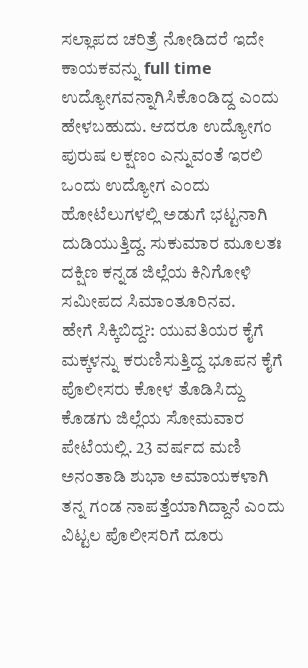ಸಲ್ಲಾಪದ ಚರಿತ್ರೆ ನೋಡಿದರೆ ಇದೇ ಕಾಯಕವನ್ನು full time ಉದ್ಯೋಗವನ್ನಾಗಿಸಿಕೊಂಡಿದ್ದ ಎಂದು ಹೇಳಬಹುದು. ಆದರೂ ಉದ್ಯೋಗಂ ಪುರುಷ ಲಕ್ಷಣಂ ಎನ್ನುವಂತೆ ಇರಲಿ ಒಂದು ಉದ್ಯೋಗ ಎಂದು ಹೋಟೆಲುಗಳಲ್ಲಿ ಅಡುಗೆ ಭಟ್ಟನಾಗಿ ದುಡಿಯುತ್ತಿದ್ದ. ಸುಕುಮಾರ ಮೂಲತಃ ದಕ್ಷಿಣ ಕನ್ನಡ ಜಿಲ್ಲೆಯ ಕಿನಿಗೋಳಿ ಸಮೀಪದ ಸಿಮಾಂತೂರಿನವ.
ಹೇಗೆ ಸಿಕ್ಕಿಬಿದ್ದ?: ಯುವತಿಯರ ಕೈಗೆ ಮಕ್ಕಳನ್ನು ಕರುಣಿಸುತ್ತಿದ್ದ ಭೂಪನ ಕೈಗೆ ಪೊಲೀಸರು ಕೋಳ ತೊಡಿಸಿದ್ದು ಕೊಡಗು ಜಿಲ್ಲೆಯ ಸೋಮವಾರ ಪೇಟೆಯಲ್ಲಿ. 23 ವರ್ಷದ ಮಣಿ ಅನಂತಾಡಿ ಶುಭಾ ಅಮಾಯಕಳಾಗಿ ತನ್ನ ಗಂಡ ನಾಪತ್ತೆಯಾಗಿದ್ದಾನೆ ಎಂದು ವಿಟ್ಟಲ ಪೊಲೀಸರಿಗೆ ದೂರು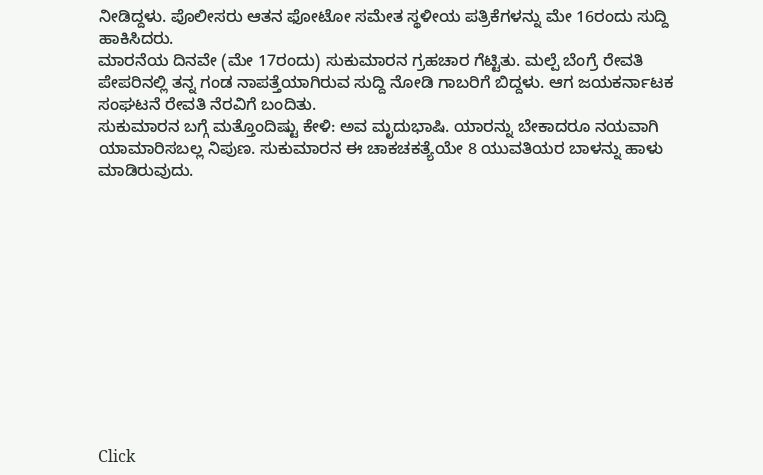ನೀಡಿದ್ದಳು. ಪೊಲೀಸರು ಆತನ ಫೋಟೋ ಸಮೇತ ಸ್ಥಳೀಯ ಪತ್ರಿಕೆಗಳನ್ನು ಮೇ 16ರಂದು ಸುದ್ದಿ ಹಾಕಿಸಿದರು.
ಮಾರನೆಯ ದಿನವೇ (ಮೇ 17ರಂದು) ಸುಕುಮಾರನ ಗ್ರಹಚಾರ ಗೆಟ್ಟಿತು. ಮಲ್ಪೆ ಬೆಂಗ್ರೆ ರೇವತಿ ಪೇಪರಿನಲ್ಲಿ ತನ್ನ ಗಂಡ ನಾಪತ್ತೆಯಾಗಿರುವ ಸುದ್ದಿ ನೋಡಿ ಗಾಬರಿಗೆ ಬಿದ್ದಳು. ಆಗ ಜಯಕರ್ನಾಟಕ ಸಂಘಟನೆ ರೇವತಿ ನೆರವಿಗೆ ಬಂದಿತು.
ಸುಕುಮಾರನ ಬಗ್ಗೆ ಮತ್ತೊಂದಿಷ್ಟು ಕೇಳಿ: ಅವ ಮೃದುಭಾಷಿ. ಯಾರನ್ನು ಬೇಕಾದರೂ ನಯವಾಗಿ ಯಾಮಾರಿಸಬಲ್ಲ ನಿಪುಣ. ಸುಕುಮಾರನ ಈ ಚಾಕಚಕತ್ಯೆಯೇ 8 ಯುವತಿಯರ ಬಾಳನ್ನು ಹಾಳು ಮಾಡಿರುವುದು.












Click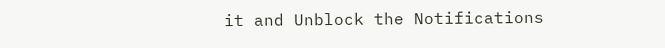it and Unblock the Notifications